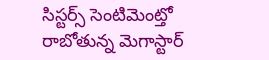సిస్టర్స్ సెంటిమెంట్తో రాబోతున్న మెగాస్టార్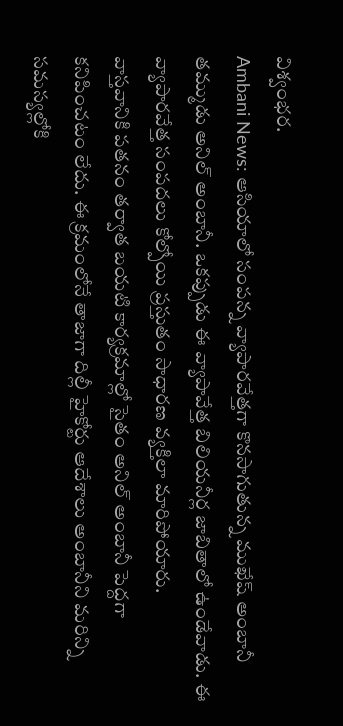విశ్వంభర.
Ambani News: ఆసియాలో సంపన్న వ్యాపారవేత్తగా కొనసాగుతున్న ముఖేష్ అంబానీ తమ్ముడు అనిల్ అంబానీ. ఒకప్పుడు ఈ వ్యాపావేత్త బిలియనీర్ల జాబితాలో ఉండేవాడు. ఈ వ్యాపారవేత్త సంపదలు కోల్పోయి ప్రస్తుతం సాధారణ వ్యక్తిలా మారిపోయారు.
వాస్తవానికి పతనం తర్వాత బయటి కార్యక్రమాల్లో సైతం అనిల్ అంబానీ పెద్దగా కనిపించటం లేదు. ఈ క్రమంలోనే తాజాగా దిల్లీ హైకోర్టు ఆదేశాలు అంబానీని మరిన్ని సమస్యల్లోకి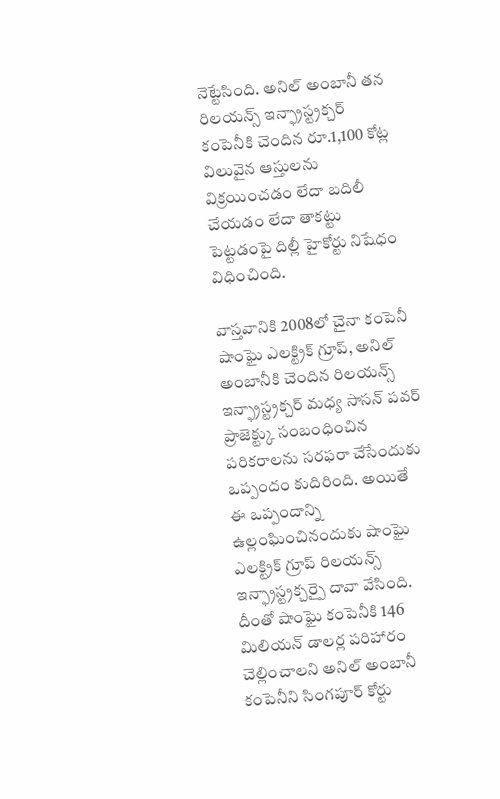నెట్టేసింది. అనిల్ అంబానీ తన రిలయన్స్ ఇన్ఫ్రాస్ట్రక్చర్ కంపెనీకి చెందిన రూ.1,100 కోట్ల విలువైన ఆస్తులను విక్రయించడం లేదా బదిలీ చేయడం లేదా తాకట్టు పెట్టడంపై దిల్లీ హైకోర్టు నిషేధం విధించింది.

వాస్తవానికి 2008లో చైనా కంపెనీ షాంఘై ఎలక్ట్రిక్ గ్రూప్, అనిల్ అంబానీకి చెందిన రిలయన్స్ ఇన్ఫ్రాస్ట్రక్చర్ మధ్య సాసన్ పవర్ ప్రాజెక్ట్కు సంబంధించిన పరికరాలను సరఫరా చేసేందుకు ఒప్పందం కుదిరింది. అయితే ఈ ఒప్పందాన్ని ఉల్లంఘించినందుకు షాంఘై ఎలక్ట్రిక్ గ్రూప్ రిలయన్స్ ఇన్ఫ్రాస్ట్రక్చర్పై దావా వేసింది. దీంతో షాంఘై కంపెనీకి 146 మిలియన్ డాలర్ల పరిహారం చెల్లించాలని అనిల్ అంబానీ కంపెనీని సింగపూర్ కోర్టు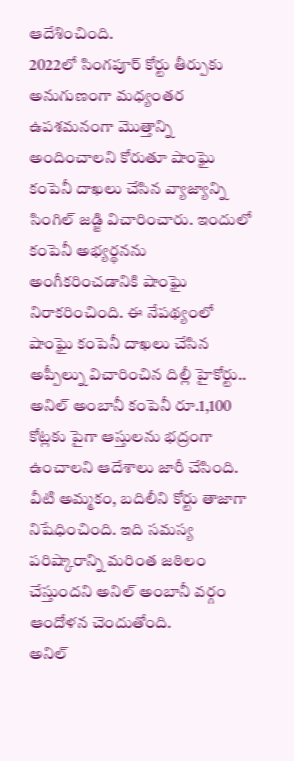ఆదేశించింది.
2022లో సింగపూర్ కోర్టు తీర్పుకు అనుగుణంగా మధ్యంతర ఉపశమనంగా మొత్తాన్ని అందించాలని కోరుతూ షాంఘై కంపెనీ దాఖలు చేసిన వ్యాజ్యాన్ని సింగిల్ జడ్జి విచారించారు. ఇందులో కంపెనీ అభ్యర్థనను అంగీకరించడానికి షాంఘై నిరాకరించింది. ఈ నేపథ్యంలో షాంఘై కంపెనీ దాఖలు చేసిన అప్పీల్ను విచారించిన దిల్లీ హైకోర్టు.. అనిల్ అంబానీ కంపెనీ రూ.1,100 కోట్లకు పైగా ఆస్తులను భద్రంగా ఉంచాలని ఆదేశాలు జారీ చేసింది. వీటి అమ్మకం, బదిలీని కోర్టు తాజాగా నిషేధించింది. ఇది సమస్య పరిష్కారాన్ని మరింత జఠిలం చేస్తుందని అనిల్ అంబానీ వర్గం ఆందోళన చెందుతోంది.
అనిల్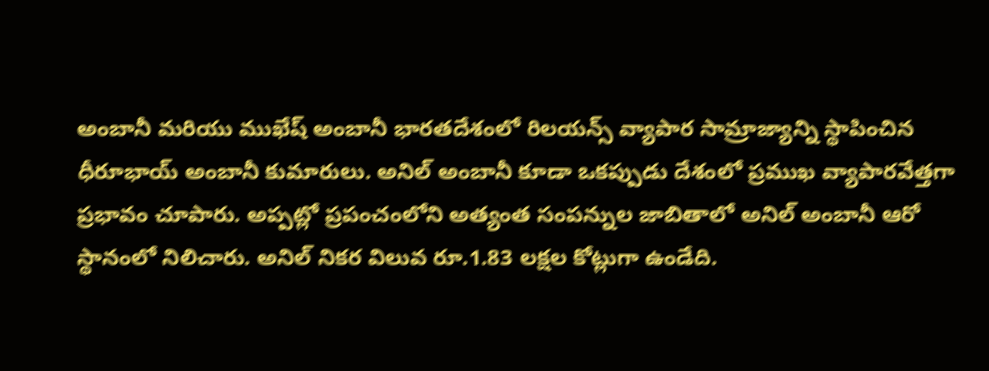అంబానీ మరియు ముఖేష్ అంబానీ భారతదేశంలో రిలయన్స్ వ్యాపార సామ్రాజ్యాన్ని స్థాపించిన ధీరూభాయ్ అంబానీ కుమారులు. అనిల్ అంబానీ కూడా ఒకప్పుడు దేశంలో ప్రముఖ వ్యాపారవేత్తగా ప్రభావం చూపారు. అప్పట్లో ప్రపంచంలోని అత్యంత సంపన్నుల జాబితాలో అనిల్ అంబానీ ఆరో స్థానంలో నిలిచారు. అనిల్ నికర విలువ రూ.1.83 లక్షల కోట్లుగా ఉండేది.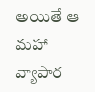అయితే ఆ మహా వ్యాపార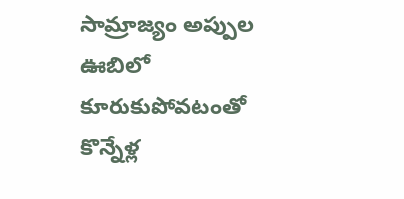సామ్రాజ్యం అప్పుల ఊబిలో కూరుకుపోవటంతో కొన్నేళ్ల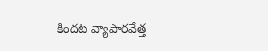కిందట వ్యాపారవేత్త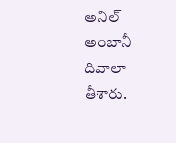అనిల్ అంబానీ దివాలా తీశారు.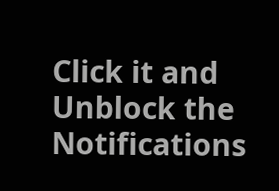Click it and Unblock the Notifications